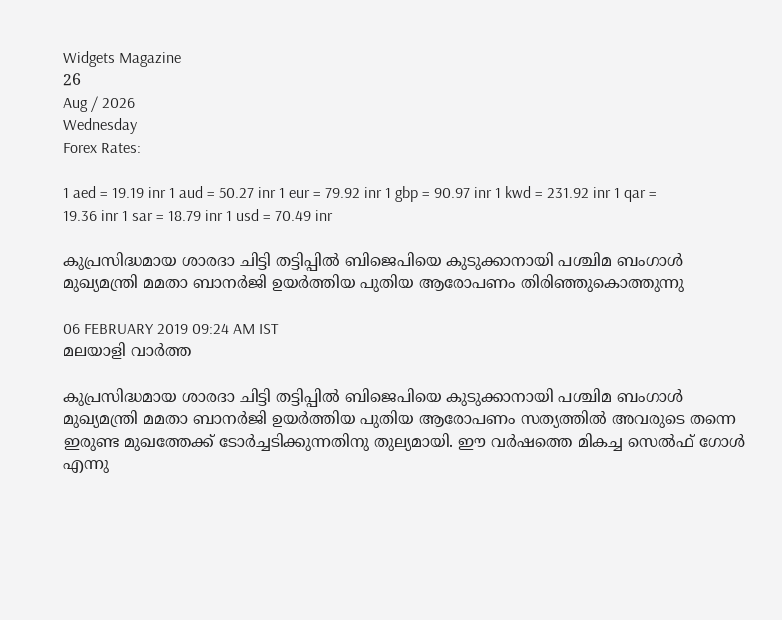Widgets Magazine
26
Aug / 2026
Wednesday
Forex Rates:

1 aed = 19.19 inr 1 aud = 50.27 inr 1 eur = 79.92 inr 1 gbp = 90.97 inr 1 kwd = 231.92 inr 1 qar = 19.36 inr 1 sar = 18.79 inr 1 usd = 70.49 inr

കുപ്രസിദ്ധമായ ശാരദാ ചിട്ടി തട്ടിപ്പില്‍ ബിജെപിയെ കുടുക്കാനായി പശ്ചിമ ബംഗാള്‍ മുഖ്യമന്ത്രി മമതാ ബാനര്‍ജി ഉയര്‍ത്തിയ പുതിയ ആരോപണം തിരിഞ്ഞുകൊത്തുന്നു

06 FEBRUARY 2019 09:24 AM IST
മലയാളി വാര്‍ത്ത

കുപ്രസിദ്ധമായ ശാരദാ ചിട്ടി തട്ടിപ്പില്‍ ബിജെപിയെ കുടുക്കാനായി പശ്ചിമ ബംഗാള്‍ മുഖ്യമന്ത്രി മമതാ ബാനര്‍ജി ഉയര്‍ത്തിയ പുതിയ ആരോപണം സത്യത്തില്‍ അവരുടെ തന്നെ ഇരുണ്ട മുഖത്തേക്ക് ടോര്‍ച്ചടിക്കുന്നതിനു തുല്യമായി. ഈ വര്‍ഷത്തെ മികച്ച സെല്‍ഫ് ഗോള്‍ എന്നു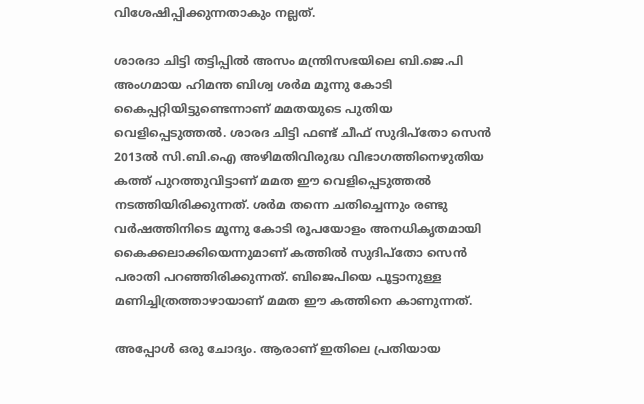വിശേഷിപ്പിക്കുന്നതാകും നല്ലത്.

ശാരദാ ചിട്ടി തട്ടിപ്പില്‍ അസം മന്ത്രിസഭയിലെ ബി.ജെ.പി അംഗമായ ഹിമന്ത ബിശ്വ ശര്‍മ മൂന്നു കോടി കൈപ്പറ്റിയിട്ടുണ്ടെന്നാണ് മമതയുടെ പുതിയ വെളിപ്പെടുത്തല്‍. ശാരദ ചിട്ടി ഫണ്ട് ചീഫ് സുദിപ്‌തോ സെന്‍ 2013ല്‍ സി.ബി.ഐ അഴിമതിവിരുദ്ധ വിഭാഗത്തിനെഴുതിയ കത്ത് പുറത്തുവിട്ടാണ് മമത ഈ വെളിപ്പെടുത്തല്‍ നടത്തിയിരിക്കുന്നത്. ശര്‍മ തന്നെ ചതിച്ചെന്നും രണ്ടു വര്‍ഷത്തിനിടെ മൂന്നു കോടി രൂപയോളം അനധികൃതമായി കൈക്കലാക്കിയെന്നുമാണ് കത്തില്‍ സുദിപ്‌തോ സെന്‍ പരാതി പറഞ്ഞിരിക്കുന്നത്. ബിജെപിയെ പൂട്ടാനുള്ള മണിച്ചിത്രത്താഴായാണ് മമത ഈ കത്തിനെ കാണുന്നത്.

അപ്പോള്‍ ഒരു ചോദ്യം. ആരാണ് ഇതിലെ പ്രതിയായ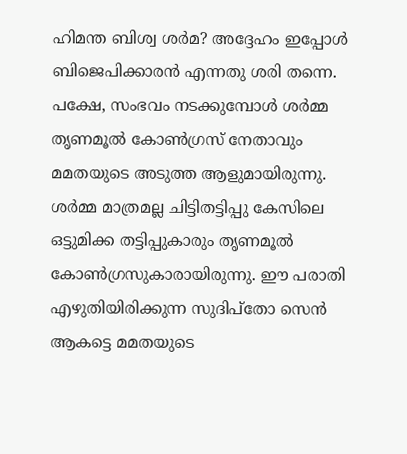ഹിമന്ത ബിശ്വ ശര്‍മ? അദ്ദേഹം ഇപ്പോള്‍ ബിജെപിക്കാരന്‍ എന്നതു ശരി തന്നെ. പക്ഷേ, സംഭവം നടക്കുമ്പോള്‍ ശര്‍മ്മ തൃണമൂല്‍ കോണ്‍ഗ്രസ് നേതാവും മമതയുടെ അടുത്ത ആളുമായിരുന്നു. ശര്‍മ്മ മാത്രമല്ല ചിട്ടിതട്ടിപ്പു കേസിലെ ഒട്ടുമിക്ക തട്ടിപ്പുകാരും തൃണമൂല്‍ കോണ്‍ഗ്രസുകാരായിരുന്നു. ഈ പരാതി എഴുതിയിരിക്കുന്ന സുദിപ്‌തോ സെന്‍ ആകട്ടെ മമതയുടെ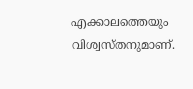എക്കാലത്തെയും വിശ്വസ്തനുമാണ്.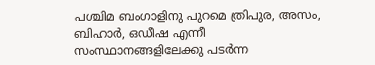പശ്ചിമ ബംഗാളിനു പുറമെ ത്രിപുര, അസം, ബിഹാര്‍, ഒഡീഷ എന്നീ സംസ്ഥാനങ്ങളിലേക്കു പടര്‍ന്ന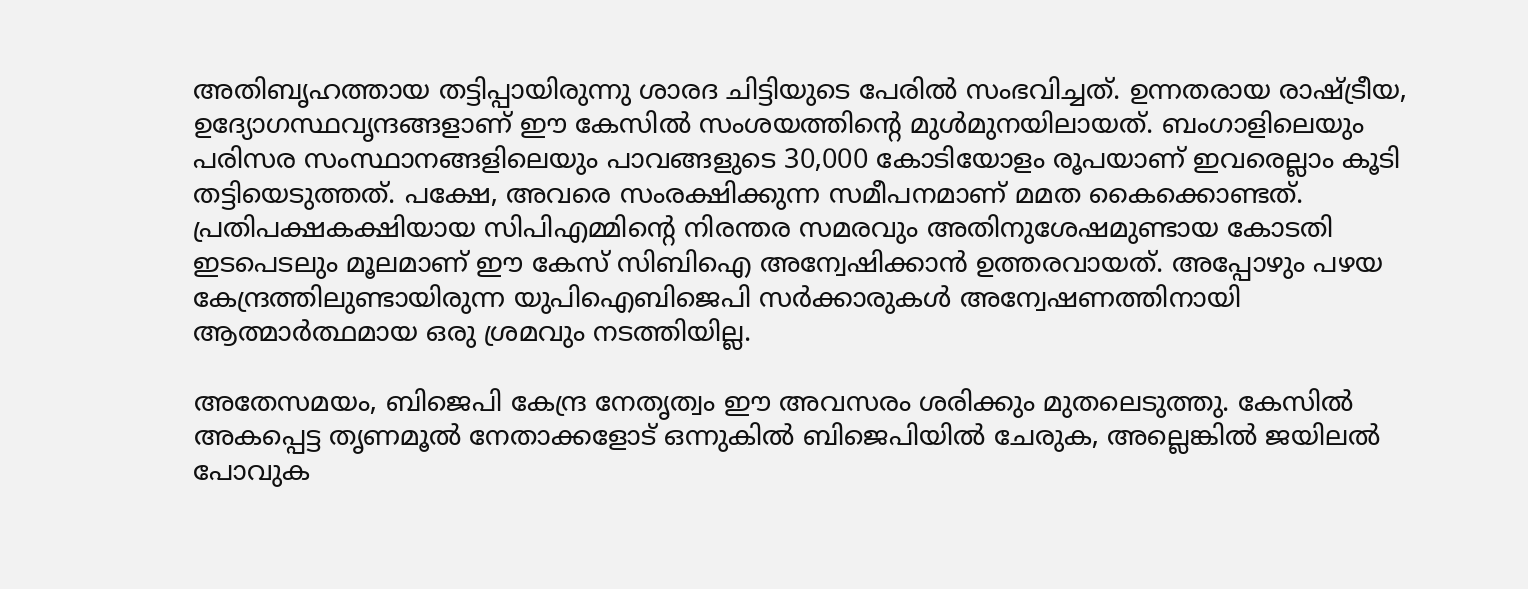അതിബൃഹത്തായ തട്ടിപ്പായിരുന്നു ശാരദ ചിട്ടിയുടെ പേരില്‍ സംഭവിച്ചത്. ഉന്നതരായ രാഷ്ട്രീയ, ഉദ്യോഗസ്ഥവൃന്ദങ്ങളാണ് ഈ കേസില്‍ സംശയത്തിന്റെ മുള്‍മുനയിലായത്. ബംഗാളിലെയും പരിസര സംസ്ഥാനങ്ങളിലെയും പാവങ്ങളുടെ 30,000 കോടിയോളം രൂപയാണ് ഇവരെല്ലാം കൂടി തട്ടിയെടുത്തത്. പക്ഷേ, അവരെ സംരക്ഷിക്കുന്ന സമീപനമാണ് മമത കൈക്കൊണ്ടത്. പ്രതിപക്ഷകക്ഷിയായ സിപിഎമ്മിന്റെ നിരന്തര സമരവും അതിനുശേഷമുണ്ടായ കോടതി ഇടപെടലും മൂലമാണ് ഈ കേസ് സിബിഐ അന്വേഷിക്കാന്‍ ഉത്തരവായത്. അപ്പോഴും പഴയ കേന്ദ്രത്തിലുണ്ടായിരുന്ന യുപിഐബിജെപി സര്‍ക്കാരുകള്‍ അന്വേഷണത്തിനായി ആത്മാര്‍ത്ഥമായ ഒരു ശ്രമവും നടത്തിയില്ല.

അതേസമയം, ബിജെപി കേന്ദ്ര നേതൃത്വം ഈ അവസരം ശരിക്കും മുതലെടുത്തു. കേസില്‍ അകപ്പെട്ട തൃണമൂല്‍ നേതാക്കളോട് ഒന്നുകില്‍ ബിജെപിയില്‍ ചേരുക, അല്ലെങ്കില്‍ ജയിലല്‍ പോവുക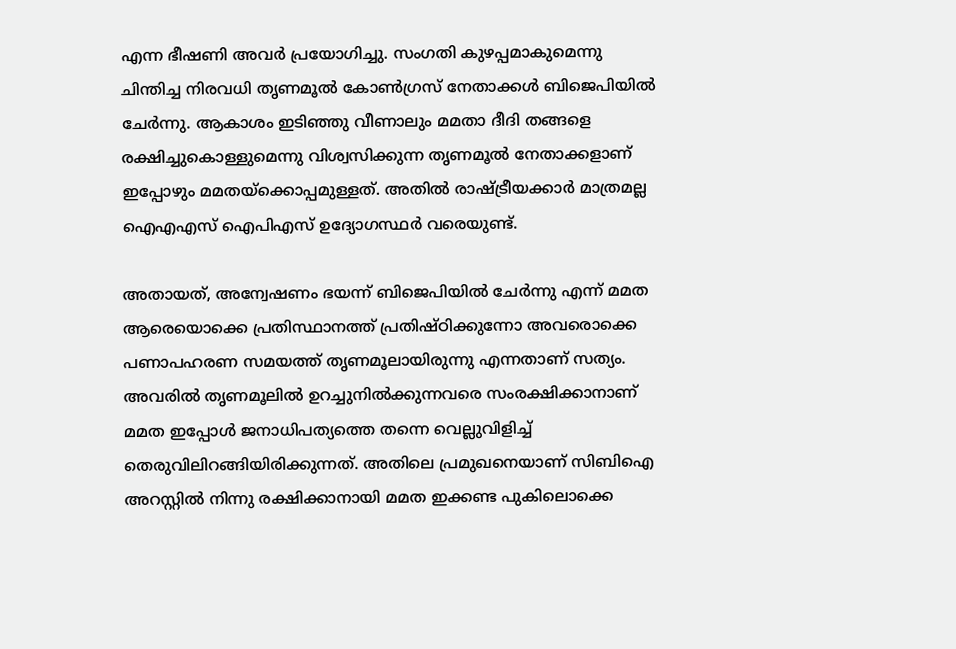എന്ന ഭീഷണി അവര്‍ പ്രയോഗിച്ചു. സംഗതി കുഴപ്പമാകുമെന്നു ചിന്തിച്ച നിരവധി തൃണമൂല്‍ കോണ്‍ഗ്രസ് നേതാക്കള്‍ ബിജെപിയില്‍ ചേര്‍ന്നു. ആകാശം ഇടിഞ്ഞു വീണാലും മമതാ ദീദി തങ്ങളെ രക്ഷിച്ചുകൊള്ളുമെന്നു വിശ്വസിക്കുന്ന തൃണമൂല്‍ നേതാക്കളാണ് ഇപ്പോഴും മമതയ്‌ക്കൊപ്പമുള്ളത്. അതില്‍ രാഷ്ട്രീയക്കാര്‍ മാത്രമല്ല ഐഎഎസ് ഐപിഎസ് ഉദ്യോഗസ്ഥര്‍ വരെയുണ്ട്.

അതായത്, അന്വേഷണം ഭയന്ന് ബിജെപിയില്‍ ചേര്‍ന്നു എന്ന് മമത ആരെയൊക്കെ പ്രതിസ്ഥാനത്ത് പ്രതിഷ്ഠിക്കുന്നോ അവരൊക്കെ പണാപഹരണ സമയത്ത് തൃണമൂലായിരുന്നു എന്നതാണ് സത്യം. അവരില്‍ തൃണമൂലില്‍ ഉറച്ചുനില്‍ക്കുന്നവരെ സംരക്ഷിക്കാനാണ് മമത ഇപ്പോള്‍ ജനാധിപത്യത്തെ തന്നെ വെല്ലുവിളിച്ച് തെരുവിലിറങ്ങിയിരിക്കുന്നത്. അതിലെ പ്രമുഖനെയാണ് സിബിഐ അറസ്റ്റില്‍ നിന്നു രക്ഷിക്കാനായി മമത ഇക്കണ്ട പുകിലൊക്കെ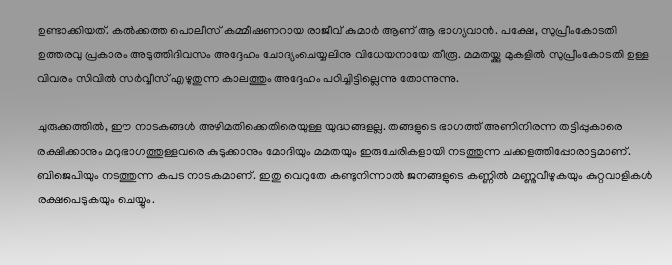ഉണ്ടാക്കിയത്. കല്‍ക്കത്ത പൊലീസ് കമ്മീഷണറായ രാജീവ് കുമാര്‍ ആണ് ആ ഭാഗ്യവാന്‍. പക്ഷേ, സുപ്രീംകോടതി ഉത്തരവു പ്രകാരം അടുത്തിദിവസം അദ്ദേഹം ചോദ്യംചെയ്യലിനു വിധേയനായേ തീരൂ. മമതയ്ക്കു മുകളില്‍ സുപ്രീംകോടതി ഉള്ള വിവരം സിവില്‍ സര്‍വ്വീസ് എഴുതുന്ന കാലത്തും അദ്ദേഹം പഠിച്ചിട്ടില്ലെന്നു തോന്നുന്നു.

ചുരുക്കത്തില്‍, ഈ നാടകങ്ങള്‍ അഴിമതിക്കെതിരെയുള്ള യുദ്ധങ്ങളല്ല. തങ്ങളുടെ ഭാഗത്ത് അണിനിരന്ന തട്ടിപ്പുകാരെ രക്ഷിക്കാനും മറുഭാഗത്തുള്ളവരെ കുടുക്കാനും മോദിയും മമതയും ഇരുചേരികളായി നടത്തുന്ന ചക്കളത്തിപ്പോരാട്ടമാണ്. ബിജെപിയും നടത്തുന്ന കപട നാടകമാണ്. ഇതു വെറുതേ കണ്ടുനിന്നാല്‍ ജനങ്ങളുടെ കണ്ണില്‍ മണ്ണുവീഴുകയും കുറ്റവാളികള്‍ രക്ഷപെടുകയും ചെയ്യും.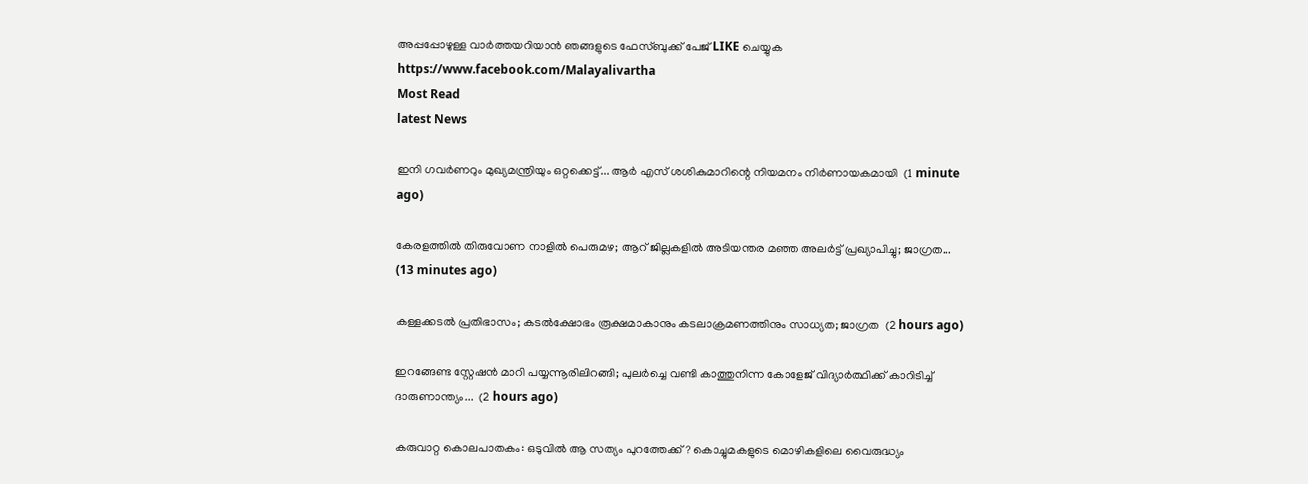അപ്പപ്പോഴുള്ള വാര്‍ത്തയറിയാന്‍ ഞങ്ങളുടെ ഫേസ്‌ബുക്ക്‌ പേജ് LIKE ചെയ്യുക
https://www.facebook.com/Malayalivartha
Most Read
latest News

ഇനി ഗവർണറും മുഖ്യമന്ത്രിയും ഒറ്റക്കെട്ട്... ആർ എസ് ശശികുമാറിന്റെ നിയമനം നിർണായകമായി  (1 minute ago)

കേരളത്തിൽ തിരുവോണ നാളിൽ പെരുമഴ; ആറ് ജില്ലകളിൽ അടിയന്തര മഞ്ഞ അലർട്ട് പ്രഖ്യാപിച്ചു; ജാഗ്രത...  (13 minutes ago)

കള്ളക്കടൽ പ്രതിഭാസം; കടൽക്ഷോഭം രൂക്ഷമാകാനും കടലാക്രമണത്തിനും സാധ്യത; ജാഗ്രത  (2 hours ago)

ഇറങ്ങേണ്ട സ്റ്റേഷൻ മാറി പയ്യന്നൂരിലിറങ്ങി; പുലർച്ചെ വണ്ടി കാത്തുനിന്ന കോളേജ് വിദ്യാർത്ഥിക്ക് കാറിടിച്ച് ദാരുണാന്ത്യം...  (2 hours ago)

കരുവാറ്റ കൊലപാതകം: ഒടുവിൽ ആ സത്യം പുറത്തേക്ക്? കൊച്ചുമകളുടെ മൊഴികളിലെ വൈരുദ്ധ്യം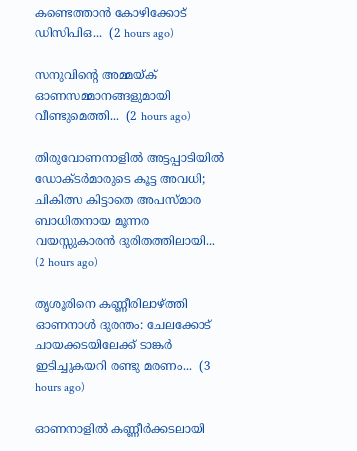കണ്ടെത്താൻ കോഴിക്കോട് ഡിസിപിഒ...  (2 hours ago)

സനുവിന്റെ അമ്മയ്ക് ഓണസമ്മാനങ്ങളുമായി വീണ്ടുമെത്തി...  (2 hours ago)

തിരുവോണനാളിൽ അട്ടപ്പാടിയിൽ ഡോക്ടർമാരുടെ കൂട്ട അവധി; ചികിത്സ കിട്ടാതെ അപസ്മാര ബാധിതനായ മൂന്നര വയസ്സുകാരൻ ദുരിതത്തിലായി...  (2 hours ago)

തൃശൂരിനെ കണ്ണീരിലാഴ്ത്തി ഓണനാൾ ദുരന്തം: ചേലക്കോട് ചായക്കടയിലേക്ക് ടാങ്കർ ഇടിച്ചുകയറി രണ്ടു മരണം...  (3 hours ago)

ഓണനാളിൽ കണ്ണീർക്കടലായി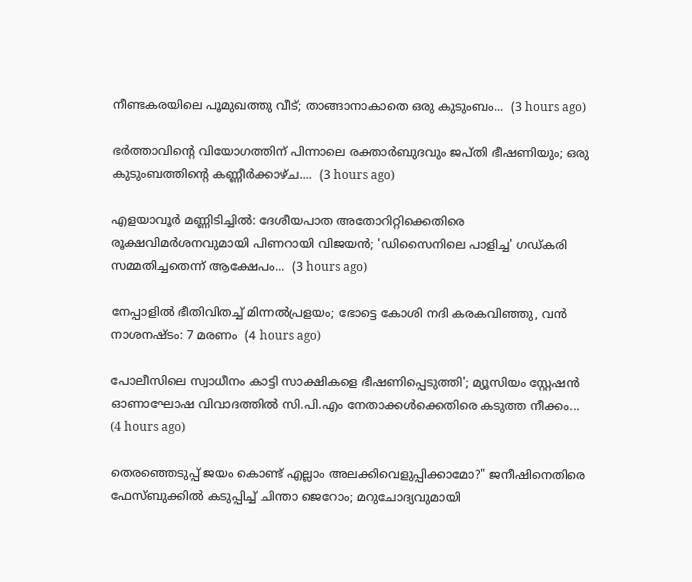നീണ്ടകരയിലെ പൂമുഖത്തു വീട്; താങ്ങാനാകാതെ ഒരു കുടുംബം...  (3 hours ago)

ഭർത്താവിന്റെ വിയോഗത്തിന് പിന്നാലെ രക്താർബുദവും ജപ്തി ഭീഷണിയും; ഒരു കുടുംബത്തിന്റെ കണ്ണീർക്കാഴ്ച....  (3 hours ago)

എളയാവൂർ മണ്ണിടിച്ചിൽ: ദേശീയപാത അതോറിറ്റിക്കെതിരെ രൂക്ഷവിമർശനവുമായി പിണറായി വിജയൻ; 'ഡിസൈനിലെ പാളിച്ച' ഗഡ്കരി സമ്മതിച്ചതെന്ന് ആക്ഷേപം...  (3 hours ago)

നേപ്പാളിൽ ഭീതിവിതച്ച് മിന്നൽപ്രളയം; ഭോട്ടെ കോശി നദി കരകവിഞ്ഞു, വൻ നാശനഷ്ടം: 7 മരണം  (4 hours ago)

പോലീസിലെ സ്വാധീനം കാട്ടി സാക്ഷികളെ ഭീഷണിപ്പെടുത്തി'; മ്യൂസിയം സ്റ്റേഷൻ ഓണാഘോഷ വിവാദത്തിൽ സി.പി.എം നേതാക്കൾക്കെതിരെ കടുത്ത നീക്കം...  (4 hours ago)

തെരഞ്ഞെടുപ്പ് ജയം കൊണ്ട് എല്ലാം അലക്കിവെളുപ്പിക്കാമോ?" ജനീഷിനെതിരെ ഫേസ്ബുക്കിൽ കടുപ്പിച്ച് ചിന്താ ജെറോം; മറുചോദ്യവുമായി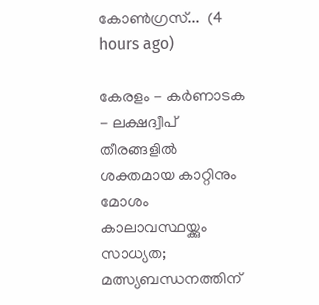കോൺഗ്രസ്...  (4 hours ago)

കേരളം - കർണാടക - ലക്ഷദ്വീപ് തീരങ്ങളിൽ ശക്തമായ കാറ്റിനും മോശം കാലാവസ്ഥയ്ക്കും സാധ്യത; മത്സ്യബന്ധനത്തിന്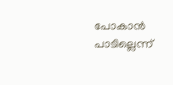പോകാൻ പാടില്ലെന്ന്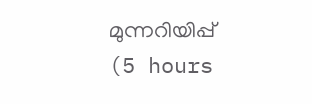മുന്നറിയിപ്പ്  (5 hours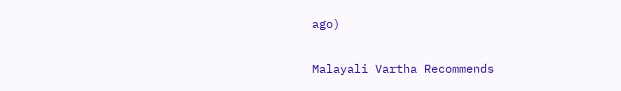ago)

Malayali Vartha Recommends